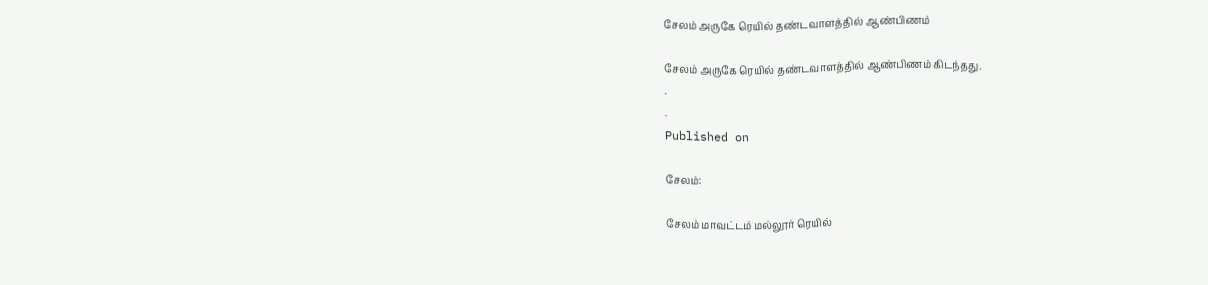சேலம் அருகே ரெயில் தண்டவாளத்தில் ஆண்பிணம்

சேலம் அருகே ரெயில் தண்டவாளத்தில் ஆண்பிணம் கிடந்தது.
.
.
Published on

சேலம்:

சேலம் மாவட்டம் மல்லூர் ரெயில்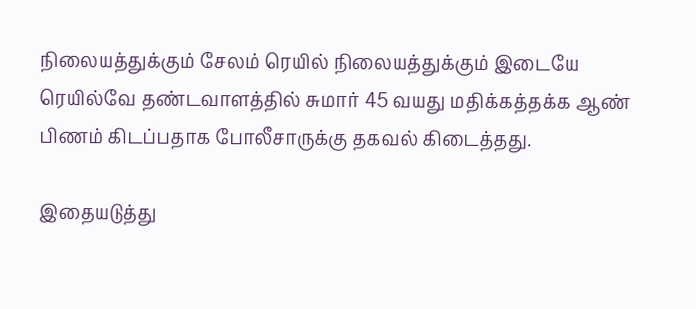நிலையத்துக்கும் சேலம் ரெயில் நிலையத்துக்கும் இடையே ரெயில்வே தண்டவாளத்தில் சுமார் 45 வயது மதிக்கத்தக்க ஆண் பிணம் கிடப்பதாக போலீசாருக்கு தகவல் கிடைத்தது.

இதையடுத்து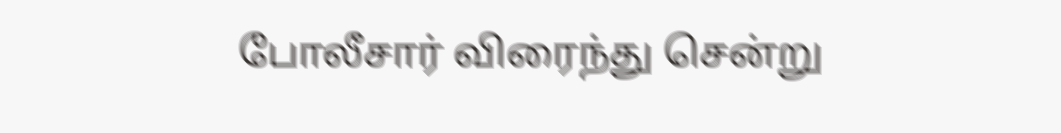போலீசார் விரைந்து சென்று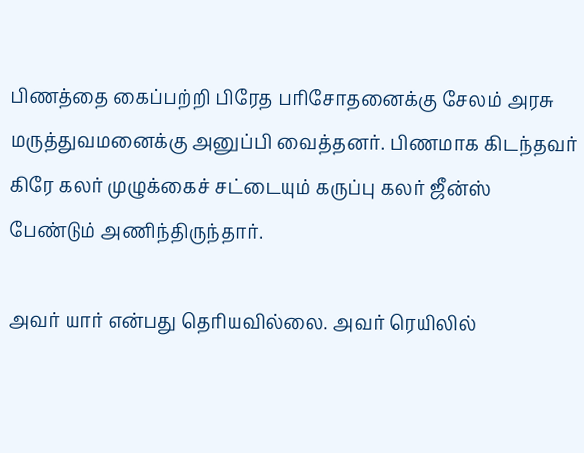பிணத்தை கைப்பற்றி பிரேத பரிசோதனைக்கு சேலம் அரசு மருத்துவமனைக்கு அனுப்பி வைத்தனர். பிணமாக கிடந்தவர் கிரே கலர் முழுக்கைச் சட்டையும் கருப்பு கலர் ஜீன்ஸ் பேண்டும் அணிந்திருந்தார்.

அவர் யார் என்பது தெரியவில்லை. அவர் ரெயிலில்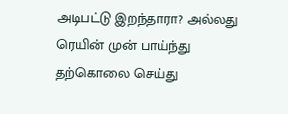அடிபட்டு இறந்தாரா? அல்லது ரெயின் முன் பாய்ந்து தற்கொலை செய்து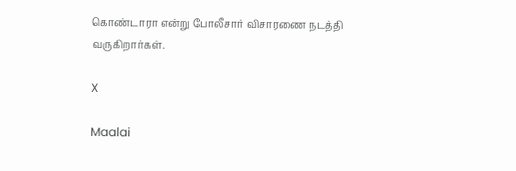கொண்டாரா என்று போலீசார் விசாரணை நடத்தி வருகிறார்கள்.

X

Maalai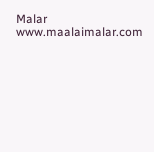Malar
www.maalaimalar.com